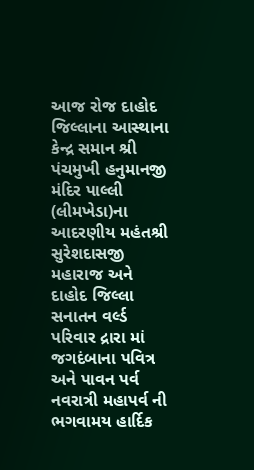આજ રોજ દાહોદ જિલ્લાના આસ્થાના કેન્દ્ર સમાન શ્રી પંચમુખી હનુમાનજી મંદિર પાલ્લી (લીમખેડા)ના આદરણીય મહંતશ્રી સુરેશદાસજી મહારાજ અને દાહોદ જિલ્લા સનાતન વર્લ્ડ પરિવાર દ્રારા માં જગદંબાના પવિત્ર અને પાવન પર્વ નવરાત્રી મહાપર્વ ની ભગવામય હાર્દિક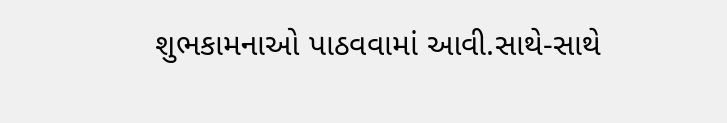શુભકામનાઓ પાઠવવામાં આવી.સાથે-સાથે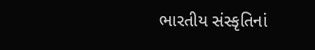ભારતીય સંસ્કૃતિનાં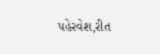પહેરવેશ,રીત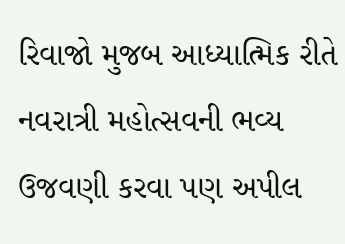રિવાજો મુજબ આધ્યાત્મિક રીતે નવરાત્રી મહોત્સવની ભવ્ય ઉજવણી કરવા પણ અપીલ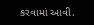કરવામાં આવી.